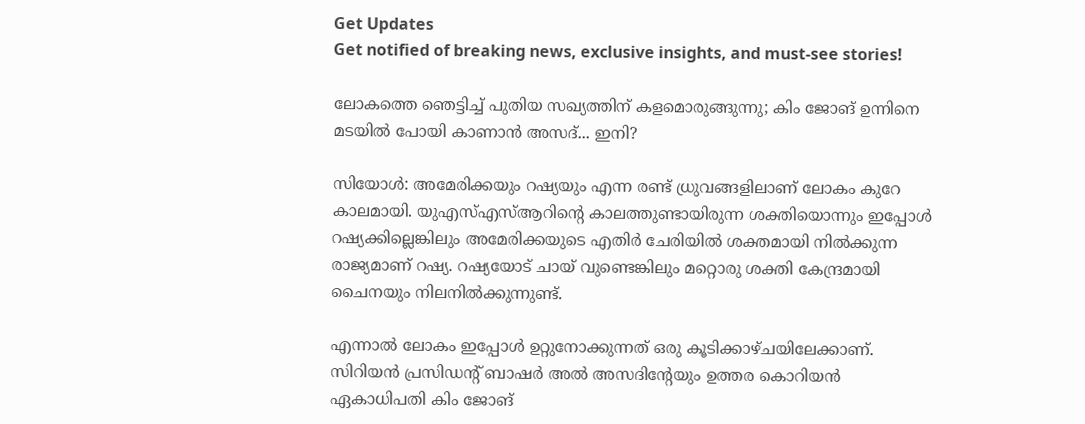Get Updates
Get notified of breaking news, exclusive insights, and must-see stories!

ലോകത്തെ ഞെട്ടിച്ച് പുതിയ സഖ്യത്തിന് കളമൊരുങ്ങുന്നു; കിം ജോങ് ഉന്നിനെ മടയിൽ പോയി കാണാൻ അസദ്... ഇനി?

സിയോള്‍: അമേരിക്കയും റഷ്യയും എന്ന രണ്ട് ധ്രുവങ്ങളിലാണ് ലോകം കുറേ കാലമായി. യുഎസ്എസ്ആറിന്റെ കാലത്തുണ്ടായിരുന്ന ശക്തിയൊന്നും ഇപ്പോള്‍ റഷ്യക്കില്ലെങ്കിലും അമേരിക്കയുടെ എതിര്‍ ചേരിയില്‍ ശക്തമായി നില്‍ക്കുന്ന രാജ്യമാണ് റഷ്യ. റഷ്യയോട് ചായ് വുണ്ടെങ്കിലും മറ്റൊരു ശക്തി കേന്ദ്രമായി ചൈനയും നിലനില്‍ക്കുന്നുണ്ട്.

എന്നാല്‍ ലോകം ഇപ്പോള്‍ ഉറ്റുനോക്കുന്നത് ഒരു കൂടിക്കാഴ്ചയിലേക്കാണ്. സിറിയന്‍ പ്രസിഡന്റ് ബാഷര്‍ അല്‍ അസദിന്റേയും ഉത്തര കൊറിയന്‍ ഏകാധിപതി കിം ജോങ്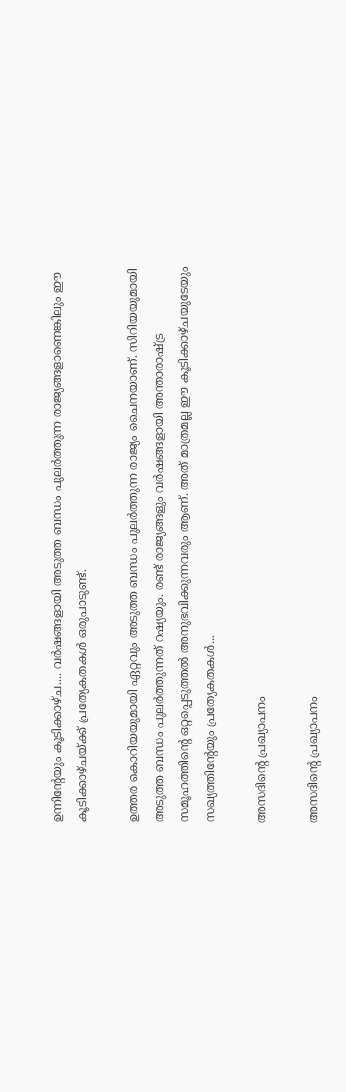ഉന്നിന്റേയും കൂടിക്കാഴ്ച.... വര്‍ഷങ്ങളായി അടുത്ത ബന്ധം പുലര്‍ത്തുന്ന രാജ്യങ്ങളാണെങ്കിലും ഈ കൂടിക്കാഴ്ചയ്ക്ക് പ്രത്യേകതകള്‍ ഒരുപാടുണ്ട്.

ഉത്തര കൊറിയയുമായി ഏറ്റവും അടുത്ത ബന്ധം പുലര്‍ത്തുന്ന രാജ്യം ചൈനയാണ്. സിറിയയുമായി അടുത്ത ബന്ധം പുലര്‍ത്തുന്നത് റഷ്യയും. രണ്ട് രാജ്യങ്ങളും വര്‍ഷങ്ങളായി അന്താരാഷ്ട്ര സമൂഹത്തിന്റെ ഒറ്റപ്പെടുത്തല്‍ അനുഭവിക്കുന്നവരും ആണ്. അത് മാത്രമല്ല ഈ കൂടിക്കാഴ്ചയുടേയും സഖ്യത്തിന്റേയും പ്രത്യേകതകള്‍...

അസദിന്റെ പ്രഖ്യാപനം

അസദിന്റെ പ്രഖ്യാപനം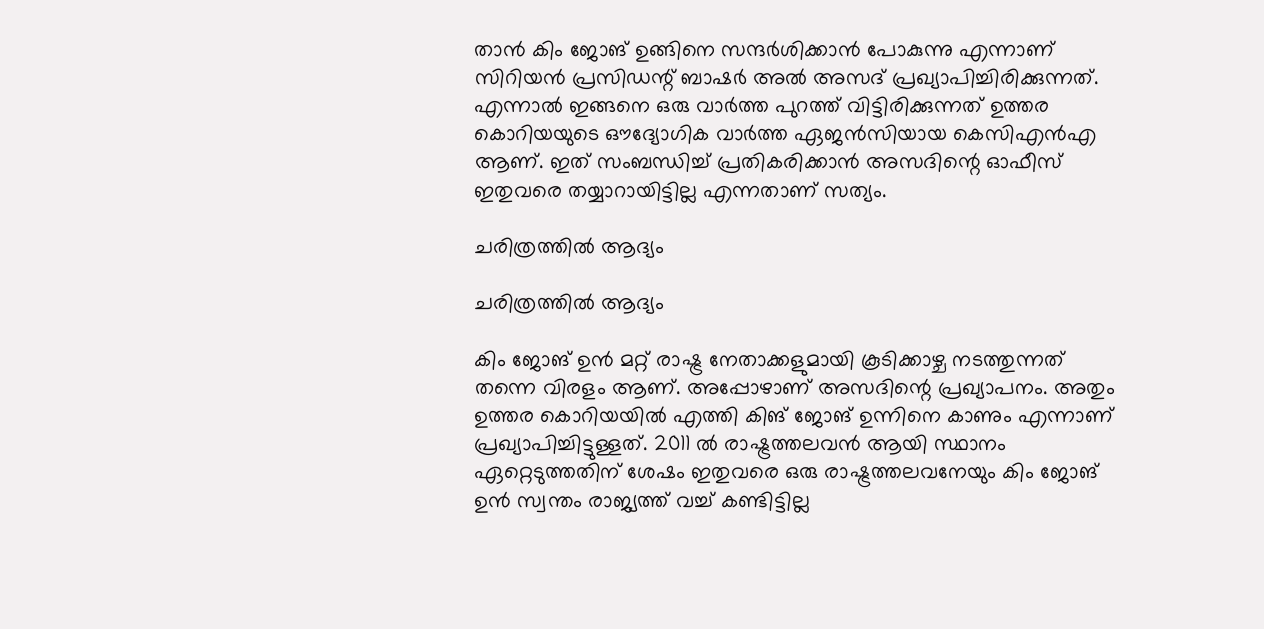താന്‍ കിം ജോങ് ഉങ്ങിനെ സന്ദര്‍ശിക്കാന്‍ പോകുന്നു എന്നാണ് സിറിയന്‍ പ്രസിഡന്റ് ബാഷര്‍ അല്‍ അസദ് പ്രഖ്യാപിച്ചിരിക്കുന്നത്. എന്നാല്‍ ഇങ്ങനെ ഒരു വാര്‍ത്ത പുറത്ത് വിട്ടിരിക്കുന്നത് ഉത്തര കൊറിയയുടെ ഔദ്യോഗിക വാര്‍ത്ത ഏജന്‍സിയായ കെസിഎന്‍എ ആണ്. ഇത് സംബന്ധിച്ച് പ്രതികരിക്കാന്‍ അസദിന്റെ ഓഫീസ് ഇതുവരെ തയ്യാറായിട്ടില്ല എന്നതാണ് സത്യം.

ചരിത്രത്തില്‍ ആദ്യം

ചരിത്രത്തില്‍ ആദ്യം

കിം ജോങ് ഉന്‍ മറ്റ് രാഷ്ട്ര നേതാക്കളുമായി കൂടിക്കാഴ്ച നടത്തുന്നത് തന്നെ വിരളം ആണ്. അപ്പോഴാണ് അസദിന്റെ പ്രഖ്യാപനം. അതും ഉത്തര കൊറിയയില്‍ എത്തി കിങ് ജോങ് ഉന്നിനെ കാണും എന്നാണ് പ്രഖ്യാപിച്ചിട്ടുള്ളത്. 2011 ല്‍ രാഷ്ട്രത്തലവന്‍ ആയി സ്ഥാനം ഏറ്റെടുത്തതിന് ശേഷം ഇതുവരെ ഒരു രാഷ്ട്രത്തലവനേയും കിം ജോങ് ഉന്‍ സ്വന്തം രാജ്യത്ത് വച്ച് കണ്ടിട്ടില്ല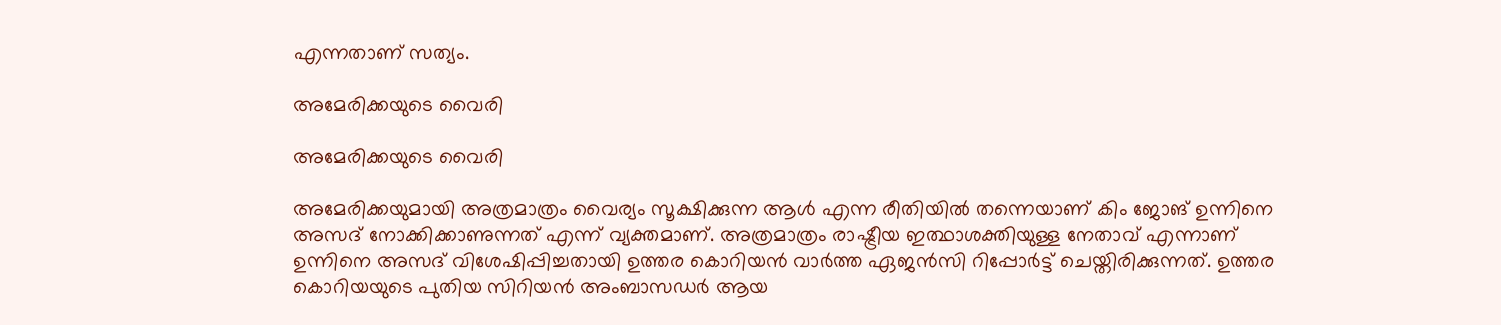എന്നതാണ് സത്യം.

അമേരിക്കയുടെ വൈരി

അമേരിക്കയുടെ വൈരി

അമേരിക്കയുമായി അത്രമാത്രം വൈര്യം സൂക്ഷിക്കുന്ന ആള്‍ എന്ന രീതിയില്‍ തന്നെയാണ് കിം ജോങ് ഉന്നിനെ അസദ് നോക്കിക്കാണുന്നത് എന്ന് വ്യക്തമാണ്. അത്രമാത്രം രാഷ്ട്രീയ ഇത്ഥാശക്തിയുള്ള നേതാവ് എന്നാണ് ഉന്നിനെ അസദ് വിശേഷിപ്പിച്ചതായി ഉത്തര കൊറിയന്‍ വാര്‍ത്ത ഏജന്‍സി റിപ്പോര്‍ട്ട് ചെയ്തിരിക്കുന്നത്. ഉത്തര കൊറിയയുടെ പുതിയ സിറിയന്‍ അംബാസഡര്‍ ആയ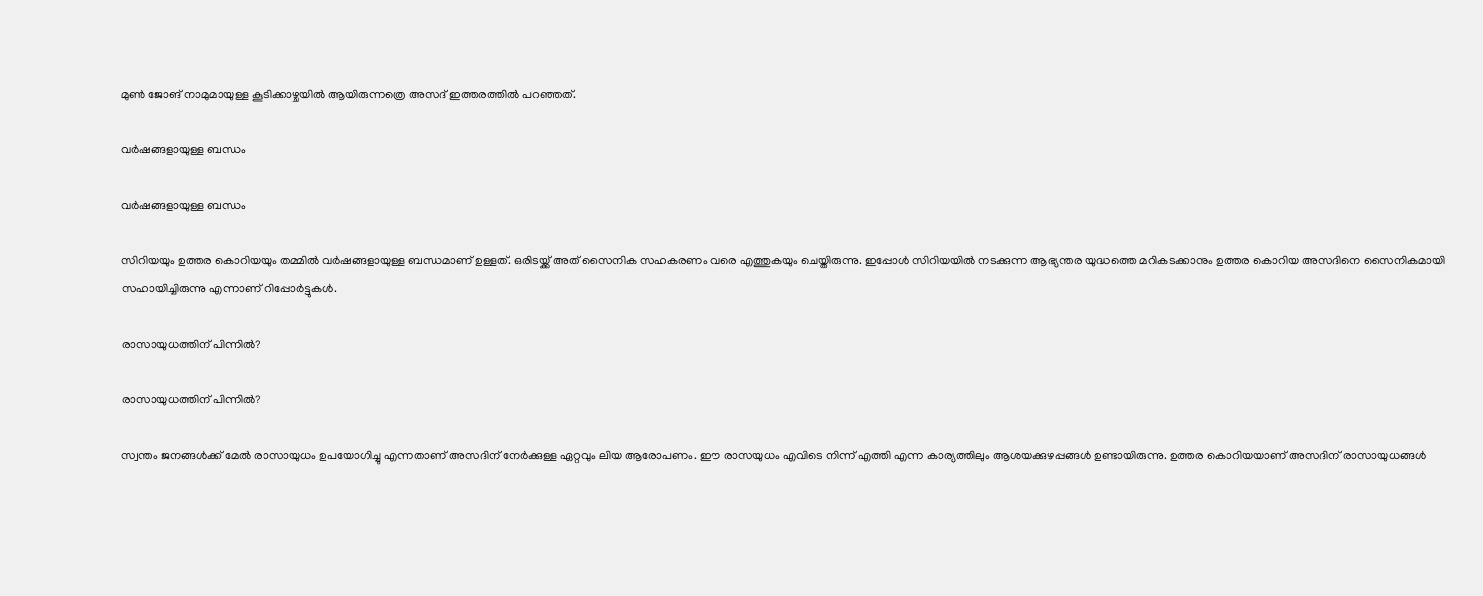മുണ്‍ ജോങ് നാമുമായുള്ള കൂടിക്കാഴ്ചയില്‍ ആയിരുന്നത്രെ അസദ് ഇത്തരത്തില്‍ പറഞ്ഞത്.

വര്‍ഷങ്ങളായുള്ള ബന്ധം

വര്‍ഷങ്ങളായുള്ള ബന്ധം

സിറിയയും ഉത്തര കൊറിയയും തമ്മില്‍ വര്‍ഷങ്ങളായുള്ള ബന്ധമാണ് ഉള്ളത്. ഒരിടയ്ക്ക് അത് സൈനിക സഹകരണം വരെ എത്തുകയും ചെയ്തിരുന്നു. ഇപ്പോള്‍ സിറിയയില്‍ നടക്കുന്ന ആഭ്യന്തര യുദ്ധത്തെ മറികടക്കാനും ഉത്തര കൊറിയ അസദിനെ സൈനികമായി സഹായിച്ചിരുന്നു എന്നാണ് റിപ്പോര്‍ട്ടുകള്‍.

രാസായുധത്തിന് പിന്നില്‍?

രാസായുധത്തിന് പിന്നില്‍?

സ്വന്തം ജനങ്ങള്‍ക്ക് മേല്‍ രാസായുധം ഉപയോഗിച്ചു എന്നതാണ് അസദിന് നേര്‍ക്കുള്ള ഏറ്റവും ലിയ ആരോപണം. ഈ രാസയുധം എവിടെ നിന്ന് എത്തി എന്ന കാര്യത്തിലും ആശയക്കുഴപ്പങ്ങള്‍ ഉണ്ടായിരുന്നു. ഉത്തര കൊറിയയാണ് അസദിന് രാസായുധങ്ങള്‍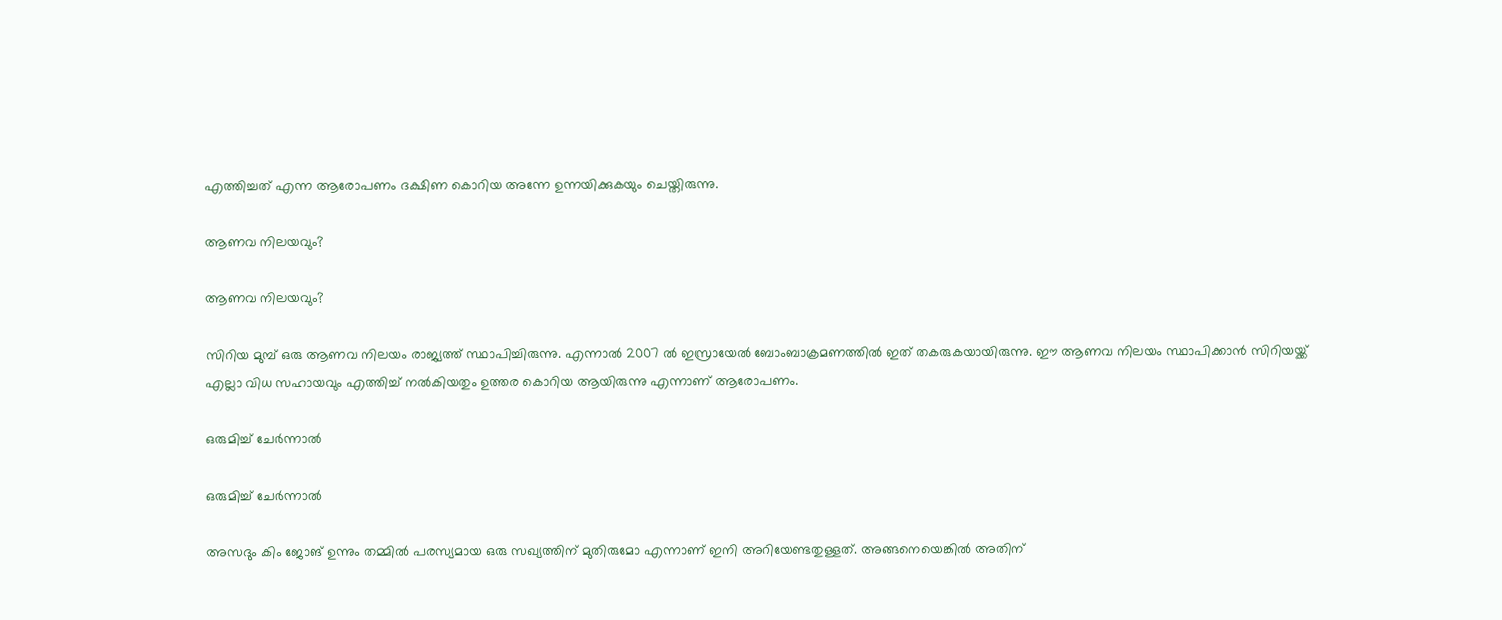എത്തിച്ചത് എന്ന ആരോപണം ദക്ഷിണ കൊറിയ അന്നേ ഉന്നയിക്കുകയും ചെയ്തിരുന്നു.

ആണവ നിലയവും?

ആണവ നിലയവും?

സിറിയ മുമ്പ് ഒരു ആണവ നിലയം രാജ്യത്ത് സ്ഥാപിച്ചിരുന്നു. എന്നാല്‍ 2007 ല്‍ ഇസ്രായേല്‍ ബോംബാക്രമണത്തില്‍ ഇത് തകരുകയായിരുന്നു. ഈ ആണവ നിലയം സ്ഥാപിക്കാന്‍ സിറിയയ്ക്ക് എല്ലാ വിധ സഹായവും എത്തിച്ച് നല്‍കിയതും ഉത്തര കൊറിയ ആയിരുന്നു എന്നാണ് ആരോപണം.

ഒരുമിച്ച് ചേര്‍ന്നാല്‍

ഒരുമിച്ച് ചേര്‍ന്നാല്‍

അസദും കിം ജോങ് ഉന്നും തമ്മില്‍ പരസ്യമായ ഒരു സഖ്യത്തിന് മുതിരുമോ എന്നാണ് ഇനി അറിയേണ്ടതുള്ളത്. അങ്ങനെയെങ്കില്‍ അതിന്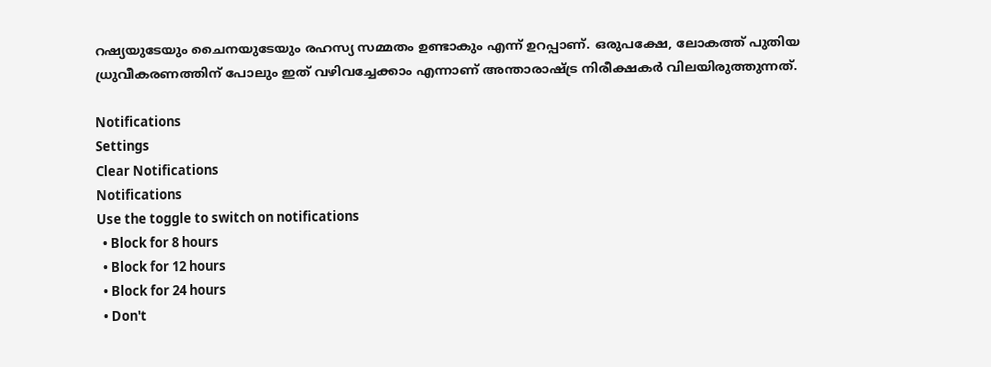റഷ്യയുടേയും ചൈനയുടേയും രഹസ്യ സമ്മതം ഉണ്ടാകും എന്ന് ഉറപ്പാണ്. ഒരുപക്ഷേ, ലോകത്ത് പുതിയ ധ്രുവീകരണത്തിന് പോലും ഇത് വഴിവച്ചേക്കാം എന്നാണ് അന്താരാഷ്ട്ര നിരീക്ഷകര്‍ വിലയിരുത്തുന്നത്.

Notifications
Settings
Clear Notifications
Notifications
Use the toggle to switch on notifications
  • Block for 8 hours
  • Block for 12 hours
  • Block for 24 hours
  • Don't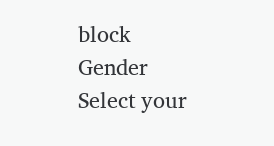block
Gender
Select your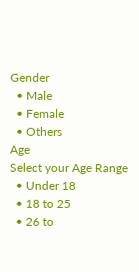Gender
  • Male
  • Female
  • Others
Age
Select your Age Range
  • Under 18
  • 18 to 25
  • 26 to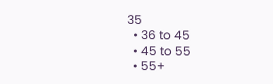35
  • 36 to 45
  • 45 to 55
  • 55+